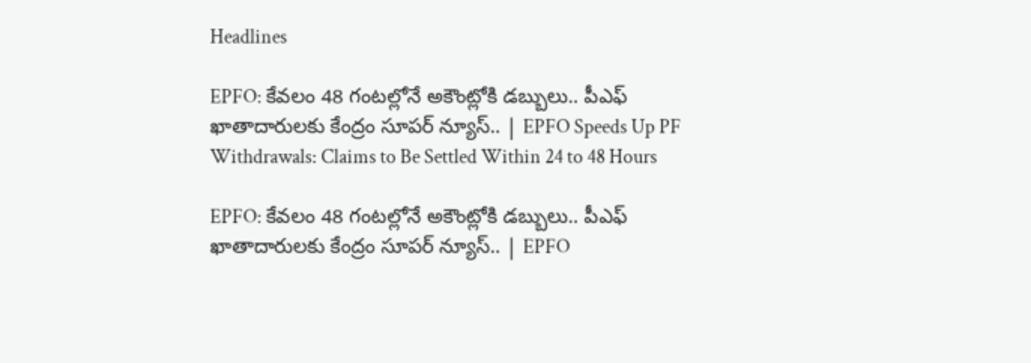Headlines

EPFO: కేవలం 48 గంటల్లోనే అకౌంట్లోకి డబ్బులు.. పీఎఫ్ ఖాతాదారులకు కేంద్రం సూపర్ న్యూస్.. | EPFO Speeds Up PF Withdrawals: Claims to Be Settled Within 24 to 48 Hours

EPFO: కేవలం 48 గంటల్లోనే అకౌంట్లోకి డబ్బులు.. పీఎఫ్ ఖాతాదారులకు కేంద్రం సూపర్ న్యూస్.. | EPFO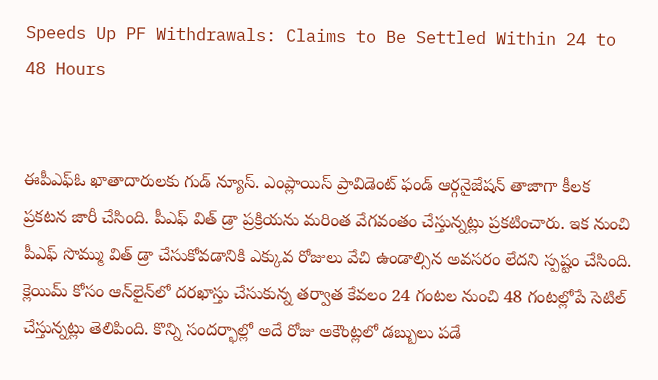Speeds Up PF Withdrawals: Claims to Be Settled Within 24 to 48 Hours


ఈపీఎఫ్ఓ ఖాతాదారులకు గుడ్ న్యూస్. ఎంప్లాయిస్ ప్రావిడెంట్ ఫండ్ ఆర్గనైజేషన్ తాజాగా కీలక ప్రకటన జారీ చేసింది. పీఎఫ్ విత్ డ్రా ప్రక్రియను మరింత వేగవంతం చేస్తున్నట్లు ప్రకటించారు. ఇక నుంచి పీఎఫ్ సొమ్ము విత్ డ్రా చేసుకోవడానికి ఎక్కువ రోజులు వేచి ఉండాల్సిన అవసరం లేదని స్పష్టం చేసింది. క్లెయిమ్ కోసం ఆన్‌లైన్‌లో దరఖాస్తు చేసుకున్న తర్వాత కేవలం 24 గంటల నుంచి 48 గంటల్లోపే సెటిల్ చేస్తున్నట్లు తెలిపింది. కొన్ని సందర్భాల్లో అదే రోజు అకౌంట్లలో డబ్బులు పడే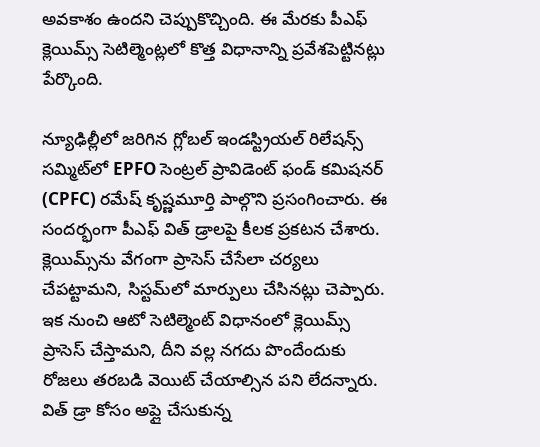అవకాశం ఉందని చెప్పుకొచ్చింది. ఈ మేరకు పీఎఫ్ క్లెయిమ్స్ సెటిల్మెంట్లలో కొత్త విధానాన్ని ప్రవేశపెట్టినట్లు పేర్కొంది.

న్యూఢిల్లీలో జరిగిన గ్లోబల్ ఇండస్ట్రియల్ రిలేషన్స్ సమ్మిట్‌లో EPFO సెంట్రల్ ప్రావిడెంట్ ఫండ్ కమిషనర్ (CPFC) రమేష్ కృష్ణమూర్తి పాల్గొని ప్రసంగించారు. ఈ సందర్భంగా పీఎఫ్ విత్ డ్రాలపై కీలక ప్రకటన చేశారు. క్లెయిమ్స్‌ను వేగంగా ప్రాసెస్ చేసేలా చర్యలు చేపట్టామని, సిస్టమ్‌లో మార్పులు చేసినట్లు చెప్పారు. ఇక నుంచి ఆటో సెటిల్మెంట్ విధానంలో క్లెయిమ్స్ ప్రాసెస్ చేస్తామని, దీని వల్ల నగదు పొందేందుకు రోజలు తరబడి వెయిట్ చేయాల్సిన పని లేదన్నారు. విత్ డ్రా కోసం అప్లై చేసుకున్న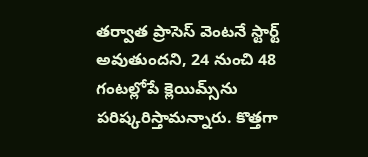తర్వాత ప్రాసెస్ వెంటనే స్టార్ట్ అవుతుందని, 24 నుంచి 48 గంటల్లోపే క్లెయిమ్స్‌ను పరిష్కరిస్తామన్నారు. కొత్తగా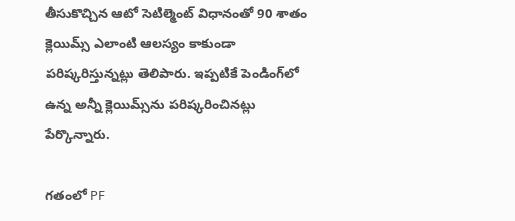తీసుకొచ్చిన ఆటో సెటిల్మెంట్ విధానంతో 90 శాతం క్లెయిమ్స్ ఎలాంటి ఆలస్యం కాకుండా పరిష్కరిస్తున్నట్లు తెలిపారు. ఇప్పటికే పెండింగ్‌లో ఉన్న అన్నీ క్లెయిమ్స్‌ను పరిష్కరించినట్లు పేర్కొన్నారు.

గతంలో PF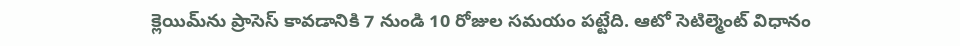క్లెయిమ్‌ను ప్రాసెస్ కావడానికి 7 నుండి 10 రోజుల సమయం పట్టేది. ఆటో సెటిల్మెంట్ విధానం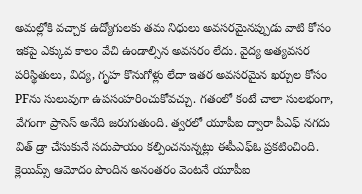అమల్లోకి వచ్చాక ఉద్యోగులకు తమ నిధులు అవసరమైనప్పుడు వాటి కోసం ఇకపై ఎక్కువ కాలం వేచి ఉండాల్సిన అవసరం లేదు. వైద్య అత్యవసర పరిస్థితులు, విద్య, గృహ కొనుగోళ్లు లేదా ఇతర అవసరమైన ఖర్చుల కోసం PFను సులువుగా ఉపసంహరించుకోవచ్చు. గతంలో కంటే చాలా సులభంగా, వేగంగా ప్రాసెస్ అనేది జరుగుతుంది. త్వరలో యూపీఐ ద్వారా పీఎఫ్ నగదు విత్ డ్రా చేసుకునే సదుపాయం కల్పించనున్నట్లు ఈపీఎఫ్ఓ ప్రకటించింది. క్లెయిమ్స్ ఆమోదం పొందిన అనంతరం వెంటనే యూపీఐ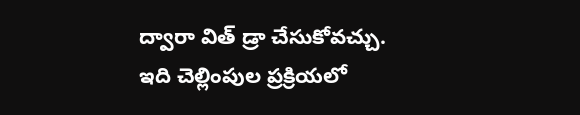ద్వారా విత్ డ్రా చేసుకోవచ్చు. ఇది చెల్లింపుల ప్రక్రియలో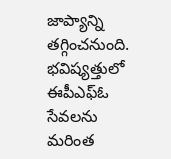జాప్యాన్ని తగ్గించనుంది. భవిష్యత్తులో ఈపీఎఫ్ఓ సేవలను మరింత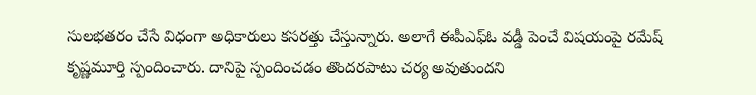సులభతరం చేసే విధంగా అధికారులు కసరత్తు చేస్తున్నారు. అలాగే ఈపీఎఫ్ఓ వడ్డీ పెంచే విషయంపై రమేష్ కృష్ణమూర్తి స్పందించారు. దానిపై స్పందించడం తొందరపాటు చర్య అవుతుందని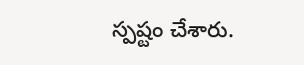స్పష్టం చేశారు.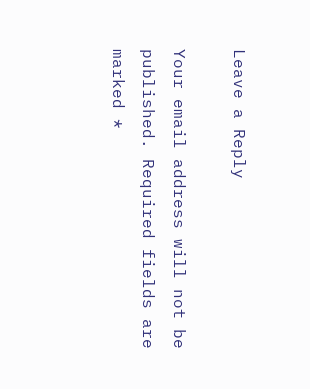Leave a Reply

Your email address will not be published. Required fields are marked *